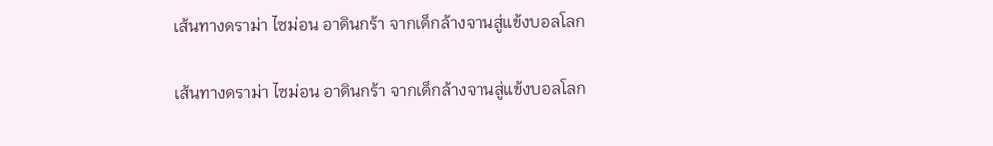เส้นทางดราม่า ไซม่อน อาดินกร้า จากเด็กล้างจานสู่แข้งบอลโลก

เส้นทางดราม่า ไซม่อน อาดินกร้า จากเด็กล้างจานสู่แข้งบอลโลก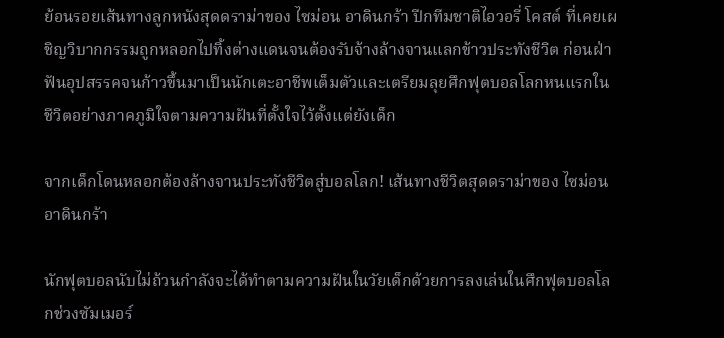ย้อนรอยเส้นทางลูกหนังสุดดราม่าของ ไซม่อน อาดินกร้า ปีกทีมชาติไอวอรี่ โคสต์ ที่เคยเผชิญวิบากกรรมถูกหลอกไปทิ้งต่างแดนจนต้องรับจ้างล้างจานแลกข้าวประทังชีวิต ก่อนฝ่าฟันอุปสรรคจนก้าวขึ้นมาเป็นนักเตะอาชีพเต็มตัวและเตรียมลุยศึกฟุตบอลโลกหนแรกในชีวิตอย่างภาคภูมิใจตามความฝันที่ตั้งใจไว้ตั้งแต่ยังเด็ก

จากเด็กโดนหลอกต้องล้างจานประทังชีวิตสู่บอลโลก! เส้นทางชีวิตสุดดราม่าของ ไซม่อน อาดินกร้า

นักฟุตบอลนับไม่ถ้วนกำลังจะได้ทำตามความฝันในวัยเด็กด้วยการลงเล่นในศึกฟุตบอลโลกช่วงซัมเมอร์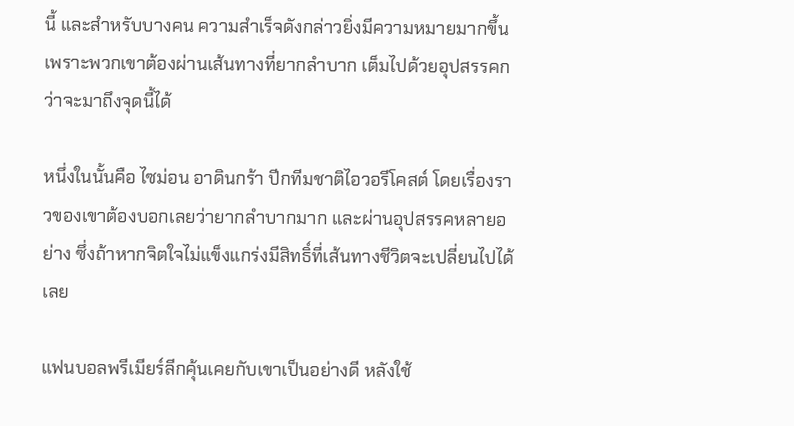นี้ และสำหรับบางคน ความสำเร็จดังกล่าวยิ่งมีความหมายมากขึ้น เพราะพวกเขาต้องผ่านเส้นทางที่ยากลำบาก เต็มไปด้วยอุปสรรคกว่าจะมาถึงจุดนี้ได้

หนึ่งในนั้นคือ ไซม่อน อาดินกร้า ปีกทีมชาติไอวอรีโคสต์ โดยเรื่องราวของเขาต้องบอกเลยว่ายากลำบากมาก และผ่านอุปสรรคหลายอย่าง ซึ่งถ้าหากจิตใจไม่แข็งแกร่งมีสิทธิ์ที่เส้นทางชีวิตจะเปลี่ยนไปได้เลย

แฟนบอลพรีเมียร์ลีกคุ้นเคยกับเขาเป็นอย่างดี หลังใช้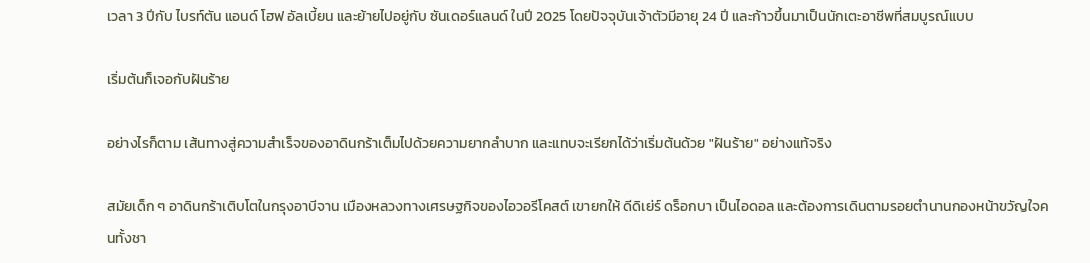เวลา 3 ปีกับ ไบรท์ตัน แอนด์ โฮฟ อัลเบี้ยน และย้ายไปอยู่กับ ซันเดอร์แลนด์ ในปี 2025 โดยปัจจุบันเจ้าตัวมีอายุ 24 ปี และก้าวขึ้นมาเป็นนักเตะอาชีพที่สมบูรณ์แบบ

เริ่มต้นก็เจอกับฝันร้าย

อย่างไรก็ตาม เส้นทางสู่ความสำเร็จของอาดินกร้าเต็มไปด้วยความยากลำบาก และแทบจะเรียกได้ว่าเริ่มต้นด้วย "ฝันร้าย" อย่างแท้จริง

สมัยเด็ก ๆ อาดินกร้าเติบโตในกรุงอาบีจาน เมืองหลวงทางเศรษฐกิจของไอวอรีโคสต์ เขายกให้ ดีดิเย่ร์ ดร็อกบา เป็นไอดอล และต้องการเดินตามรอยตำนานกองหน้าขวัญใจคนทั้งชา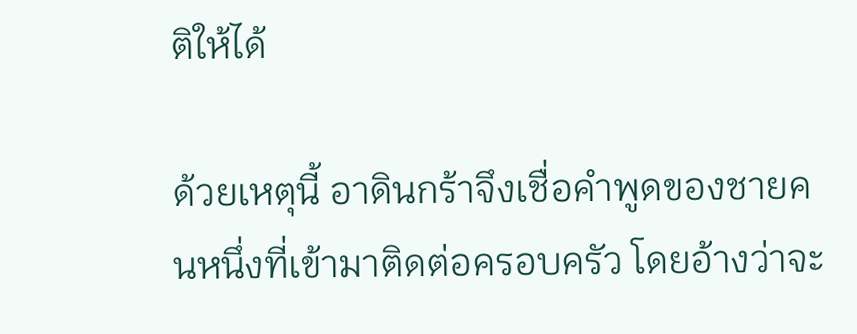ติให้ได้

ด้วยเหตุนี้ อาดินกร้าจึงเชื่อคำพูดของชายคนหนึ่งที่เข้ามาติดต่อครอบครัว โดยอ้างว่าจะ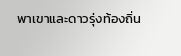พาเขาและดาวรุ่งท้องถิ่น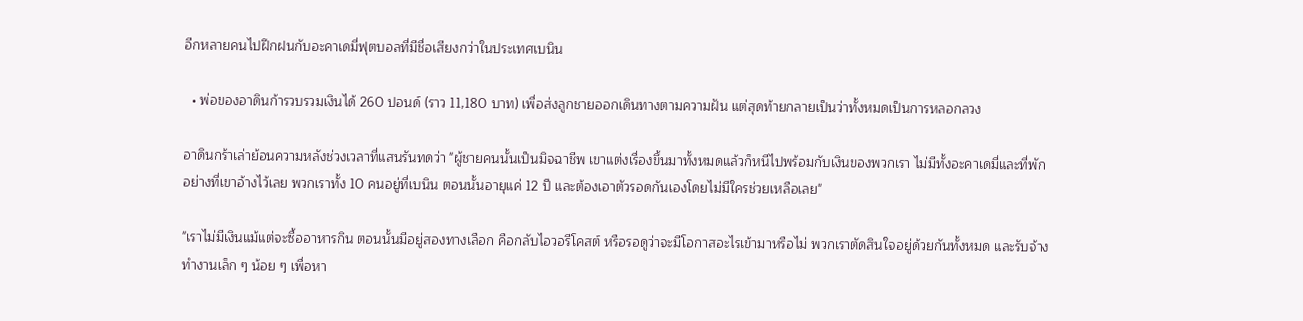อีกหลายคนไปฝึกฝนกับอะคาเดมี่ฟุตบอลที่มีชื่อเสียงกว่าในประเทศเบนิน

  • พ่อของอาดินก้ารวบรวมเงินได้ 260 ปอนด์ (ราว 11,180 บาท) เพื่อส่งลูกชายออกเดินทางตามความฝัน แต่สุดท้ายกลายเป็นว่าทั้งหมดเป็นการหลอกลวง

อาดินกร้าเล่าย้อนความหลังช่วงเวลาที่แสนรันทดว่า "ผู้ชายคนนั้นเป็นมิจฉาชีพ เขาแต่งเรื่องขึ้นมาทั้งหมดแล้วก็หนีไปพร้อมกับเงินของพวกเรา ไม่มีทั้งอะคาเดมี่และที่พักอย่างที่เขาอ้างไว้เลย พวกเราทั้ง 10 คนอยู่ที่เบนิน ตอนนั้นอายุแค่ 12 ปี และต้องเอาตัวรอดกันเองโดยไม่มีใครช่วยเหลือเลย"

"เราไม่มีเงินแม้แต่จะซื้ออาหารกิน ตอนนั้นมีอยู่สองทางเลือก คือกลับไอวอรีโคสต์ หรือรอดูว่าจะมีโอกาสอะไรเข้ามาหรือไม่ พวกเราตัดสินใจอยู่ด้วยกันทั้งหมด และรับจ้างทำงานเล็ก ๆ น้อย ๆ เพื่อหา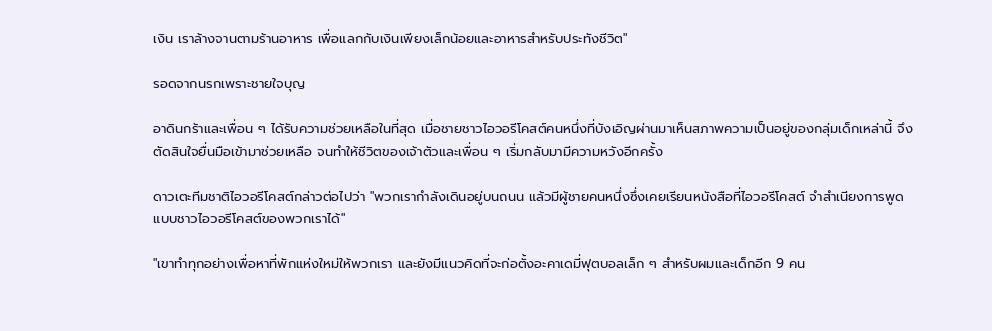เงิน เราล้างจานตามร้านอาหาร เพื่อแลกกับเงินเพียงเล็กน้อยและอาหารสำหรับประทังชีวิต"

รอดจากนรกเพราะชายใจบุญ

อาดินกร้าและเพื่อน ๆ ได้รับความช่วยเหลือในที่สุด เมื่อชายชาวไอวอรีโคสต์คนหนึ่งที่บังเอิญผ่านมาเห็นสภาพความเป็นอยู่ของกลุ่มเด็กเหล่านี้ จึงตัดสินใจยื่นมือเข้ามาช่วยเหลือ จนทำให้ชีวิตของเจ้าตัวและเพื่อน ๆ เริ่มกลับมามีความหวังอีกครั้ง

ดาวเตะทีมชาติไอวอรีโคสต์กล่าวต่อไปว่า "พวกเรากำลังเดินอยู่บนถนน แล้วมีผู้ชายคนหนึ่งซึ่งเคยเรียนหนังสือที่ไอวอรีโคสต์ จำสำเนียงการพูดแบบชาวไอวอรีโคสต์ของพวกเราได้"

"เขาทำทุกอย่างเพื่อหาที่พักแห่งใหม่ให้พวกเรา และยังมีแนวคิดที่จะก่อตั้งอะคาเดมี่ฟุตบอลเล็ก ๆ สำหรับผมและเด็กอีก 9 คน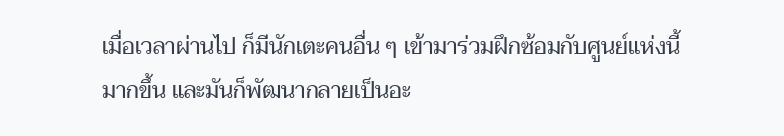เมื่อเวลาผ่านไป ก็มีนักเตะคนอื่น ๆ เข้ามาร่วมฝึกซ้อมกับศูนย์แห่งนี้มากขึ้น และมันก็พัฒนากลายเป็นอะ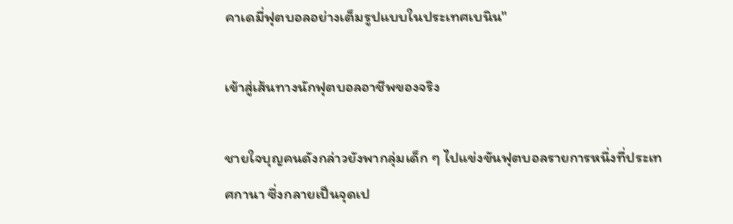คาเดมี่ฟุตบอลอย่างเต็มรูปแบบในประเทศเบนิน"

เข้าสู่เส้นทางนักฟุตบอลอาชีพของจริง

ชายใจบุญคนดังกล่าวยังพากลุ่มเด็ก ๆ ไปแข่งขันฟุตบอลรายการหนึ่งที่ประเทศกานา ซึ่งกลายเป็นจุดเป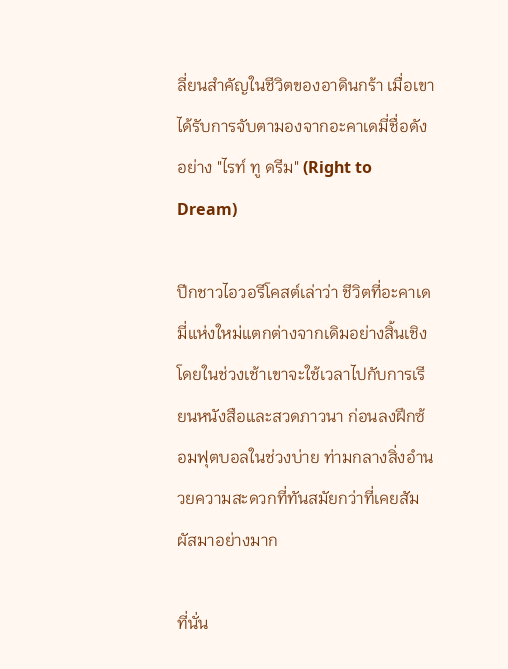ลี่ยนสำคัญในชีวิตของอาดินกร้า เมื่อเขาได้รับการจับตามองจากอะคาเดมี่ชื่อดังอย่าง "ไรท์ ทู ดรีม" (Right to Dream)

ปีกชาวไอวอรีโคสต์เล่าว่า ชีวิตที่อะคาเดมี่แห่งใหม่แตกต่างจากเดิมอย่างสิ้นเชิง โดยในช่วงเช้าเขาจะใช้เวลาไปกับการเรียนหนังสือและสวดภาวนา ก่อนลงฝึกซ้อมฟุตบอลในช่วงบ่าย ท่ามกลางสิ่งอำนวยความสะดวกที่ทันสมัยกว่าที่เคยสัมผัสมาอย่างมาก

ที่นั่น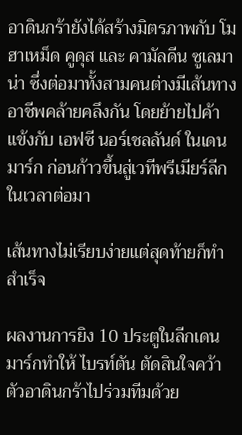อาดินกร้ายังได้สร้างมิตรภาพกับ โมฮาเหม็ด คูดุส และ คามัลดีน ซูเลมาน่า ซึ่งต่อมาทั้งสามคนต่างมีเส้นทางอาชีพคล้ายคลึงกัน โดยย้ายไปค้าแข้งกับ เอฟซี นอร์เชลลันด์ ในเดนมาร์ก ก่อนก้าวขึ้นสู่เวทีพรีเมียร์ลีกในเวลาต่อมา

เส้นทางไม่เรียบง่ายแต่สุดท้ายก็ทำสำเร็จ

ผลงานการยิง 10 ประตูในลีกเดนมาร์กทำให้ ไบรท์ตัน ตัดสินใจคว้าตัวอาดินกร้าไปร่วมทีมด้วย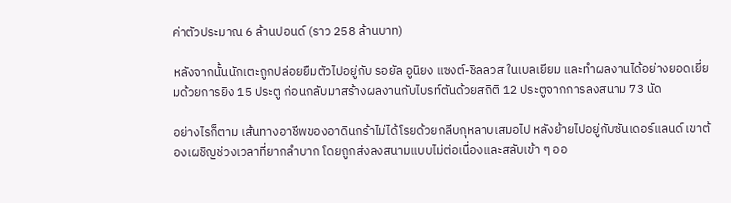ค่าตัวประมาณ 6 ล้านปอนด์ (ราว 258 ล้านบาท)

หลังจากนั้นนักเตะถูกปล่อยยืมตัวไปอยู่กับ รอยัล อูนิยง แซงต์-ชิลลวส ในเบลเยียม และทำผลงานได้อย่างยอดเยี่ยมด้วยการยิง 15 ประตู ก่อนกลับมาสร้างผลงานกับไบรท์ตันด้วยสถิติ 12 ประตูจากการลงสนาม 73 นัด

อย่างไรก็ตาม เส้นทางอาชีพของอาดินกร้าไม่ได้โรยด้วยกลีบกุหลาบเสมอไป หลังย้ายไปอยู่กับซันเดอร์แลนด์ เขาต้องเผชิญช่วงเวลาที่ยากลำบาก โดยถูกส่งลงสนามแบบไม่ต่อเนื่องและสลับเข้า ๆ ออ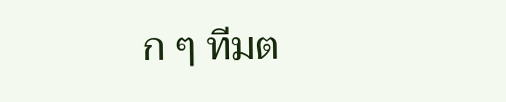ก ๆ ทีมต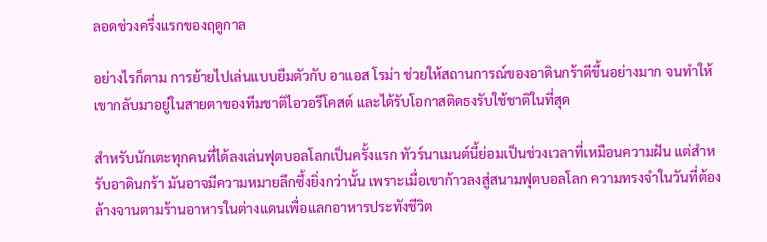ลอดช่วงครึ่งแรกของฤดูกาล

อย่างไรก็ตาม การย้ายไปเล่นแบบยืมตัวกับ อาแอส โรม่า ช่วยให้สถานการณ์ของอาดินกร้าดีขึ้นอย่างมาก จนทำให้เขากลับมาอยู่ในสายตาของทีมชาติไอวอรีโคสต์ และได้รับโอกาสติดธงรับใช้ชาติในที่สุด

สำหรับนักเตะทุกคนที่ได้ลงเล่นฟุตบอลโลกเป็นครั้งแรก ทัวร์นาเมนต์นี้ย่อมเป็นช่วงเวลาที่เหมือนความฝัน แต่สำหรับอาดินกร้า มันอาจมีความหมายลึกซึ้งยิ่งกว่านั้น เพราะเมื่อเขาก้าวลงสู่สนามฟุตบอลโลก ความทรงจำในวันที่ต้องล้างจานตามร้านอาหารในต่างแดนเพื่อแลกอาหารประทังชีวิต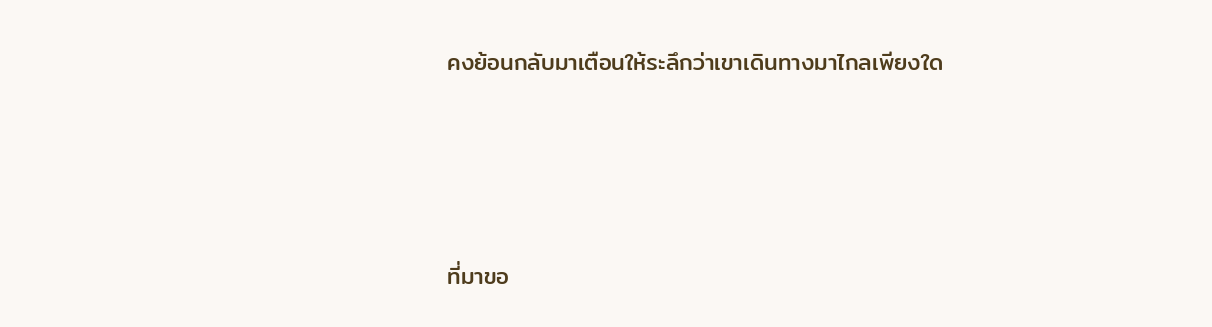คงย้อนกลับมาเตือนให้ระลึกว่าเขาเดินทางมาไกลเพียงใด




ที่มาขอ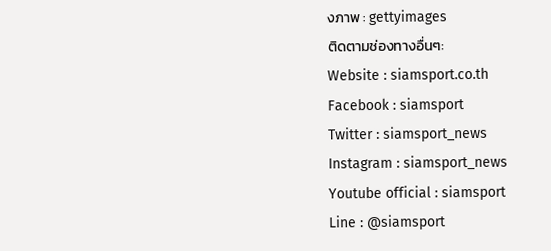งภาพ : gettyimages
ติดตามช่องทางอื่นๆ:
Website : siamsport.co.th
Facebook : siamsport
Twitter : siamsport_news
Instagram : siamsport_news
Youtube official : siamsport
Line : @siamsport